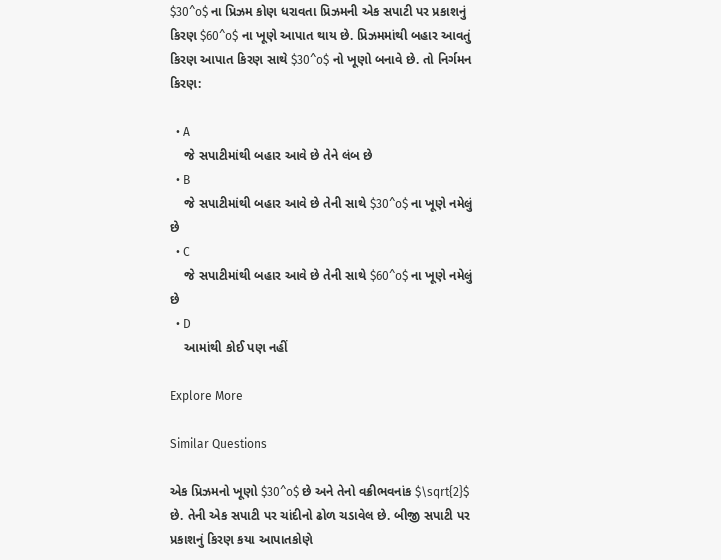$30^o$ ના પ્રિઝમ કોણ ધરાવતા પ્રિઝમની એક સપાટી પર પ્રકાશનું કિરણ $60^o$ ના ખૂણે આપાત થાય છે. પ્રિઝમમાંથી બહાર આવતું કિરણ આપાત કિરણ સાથે $30^o$ નો ખૂણો બનાવે છે. તો નિર્ગમન કિરણ:

  • A
    જે સપાટીમાંથી બહાર આવે છે તેને લંબ છે
  • B
    જે સપાટીમાંથી બહાર આવે છે તેની સાથે $30^o$ ના ખૂણે નમેલું છે
  • C
    જે સપાટીમાંથી બહાર આવે છે તેની સાથે $60^o$ ના ખૂણે નમેલું છે
  • D
    આમાંથી કોઈ પણ નહીં

Explore More

Similar Questions

એક પ્રિઝમનો ખૂણો $30^o$ છે અને તેનો વક્રીભવનાંક $\sqrt{2}$ છે. તેની એક સપાટી પર ચાંદીનો ઢોળ ચડાવેલ છે. બીજી સપાટી પર પ્રકાશનું કિરણ કયા આપાતકોણે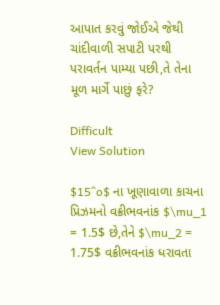આપાત કરવું જોઈએ જેથી ચાંદીવાળી સપાટી પરથી પરાવર્તન પામ્યા પછી,તે તેના મૂળ માર્ગે પાછું ફરે?

Difficult
View Solution

$15^o$ ના ખૂણાવાળા કાચના પ્રિઝમનો વક્રીભવનાંક $\mu_1 = 1.5$ છે,તેને $\mu_2 = 1.75$ વક્રીભવનાંક ધરાવતા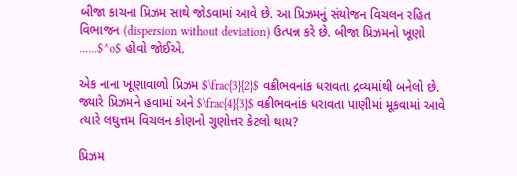બીજા કાચના પ્રિઝમ સાથે જોડવામાં આવે છે. આ પ્રિઝમનું સંયોજન વિચલન રહિત વિભાજન (dispersion without deviation) ઉત્પન્ન કરે છે. બીજા પ્રિઝમનો ખૂણો ......$^o$ હોવો જોઈએ.

એક નાના ખૂણાવાળો પ્રિઝમ $\frac{3}{2}$ વક્રીભવનાંક ધરાવતા દ્રવ્યમાંથી બનેલો છે. જ્યારે પ્રિઝમને હવામાં અને $\frac{4}{3}$ વક્રીભવનાંક ધરાવતા પાણીમાં મૂકવામાં આવે ત્યારે લઘુત્તમ વિચલન કોણનો ગુણોત્તર કેટલો થાય?

પ્રિઝમ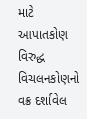માટે આપાતકોણ વિરુદ્ધ વિચલનકોણનો વક્ર દર્શાવેલ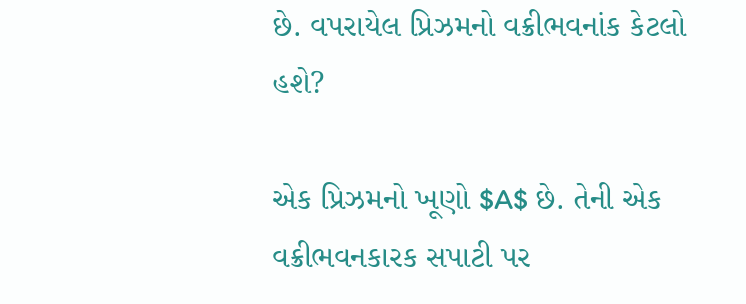છે. વપરાયેલ પ્રિઝમનો વક્રીભવનાંક કેટલો હશે?

એક પ્રિઝમનો ખૂણો $A$ છે. તેની એક વક્રીભવનકારક સપાટી પર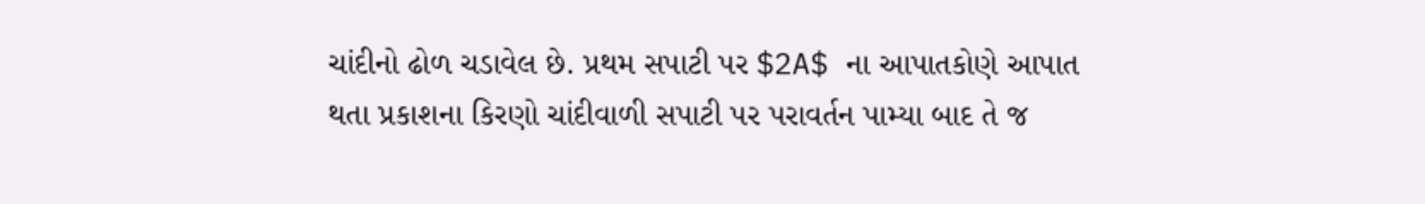ચાંદીનો ઢોળ ચડાવેલ છે. પ્રથમ સપાટી પર $2A$ ના આપાતકોણે આપાત થતા પ્રકાશના કિરણો ચાંદીવાળી સપાટી પર પરાવર્તન પામ્યા બાદ તે જ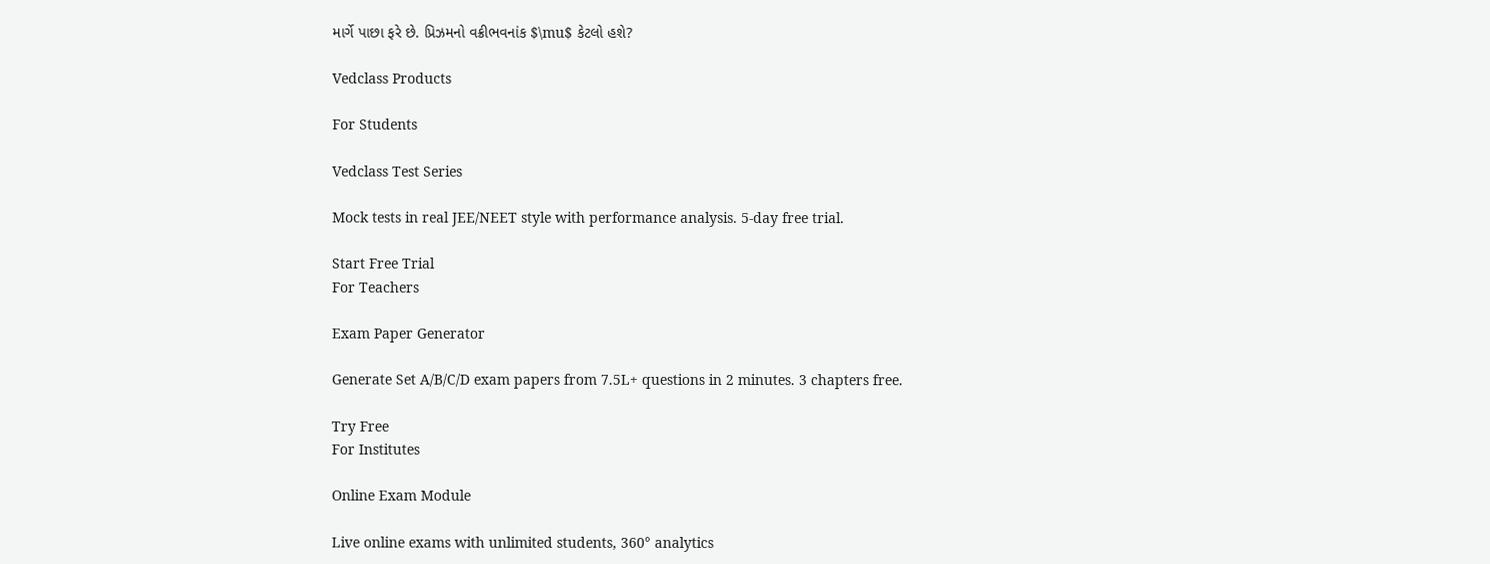માર્ગે પાછા ફરે છે. પ્રિઝમનો વક્રીભવનાંક $\mu$ કેટલો હશે?

Vedclass Products

For Students

Vedclass Test Series

Mock tests in real JEE/NEET style with performance analysis. 5-day free trial.

Start Free Trial
For Teachers

Exam Paper Generator

Generate Set A/B/C/D exam papers from 7.5L+ questions in 2 minutes. 3 chapters free.

Try Free
For Institutes

Online Exam Module

Live online exams with unlimited students, 360° analytics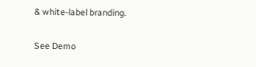& white-label branding.

See Demo